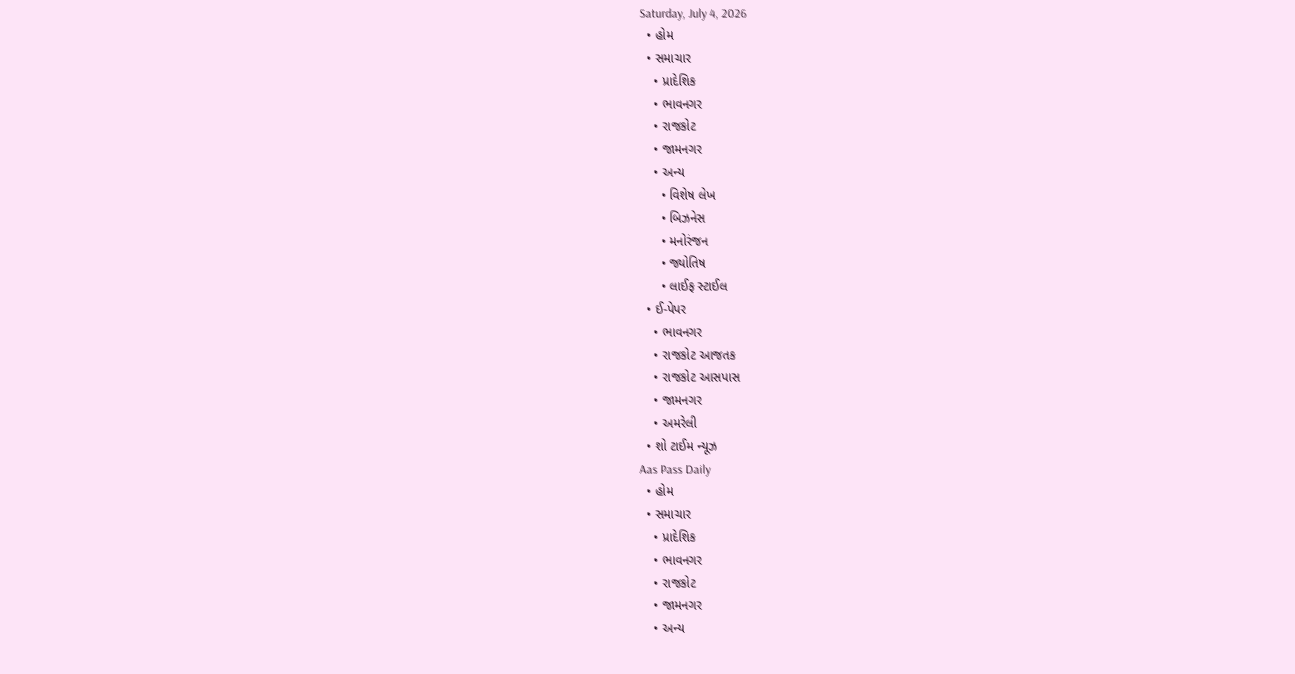Saturday, July 4, 2026
  • હોમ
  • સમાચાર
    • પ્રાદેશિક
    • ભાવનગર
    • રાજકોટ
    • જામનગર
    • અન્ય
      • વિશેષ લેખ
      • બિઝનેસ
      • મનોરંજન
      • જ્યોતિષ
      • લાઈફ સ્ટાઈલ
  • ઈ-પેપર
    • ભાવનગર
    • રાજકોટ આજતક
    • રાજકોટ આસપાસ
    • જામનગર
    • અમરેલી
  • શો ટાઈમ ન્યૂઝ
Aas Pass Daily
  • હોમ
  • સમાચાર
    • પ્રાદેશિક
    • ભાવનગર
    • રાજકોટ
    • જામનગર
    • અન્ય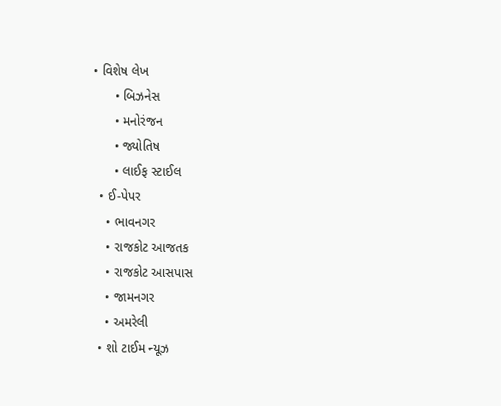• વિશેષ લેખ
      • બિઝનેસ
      • મનોરંજન
      • જ્યોતિષ
      • લાઈફ સ્ટાઈલ
  • ઈ-પેપર
    • ભાવનગર
    • રાજકોટ આજતક
    • રાજકોટ આસપાસ
    • જામનગર
    • અમરેલી
  • શો ટાઈમ ન્યૂઝ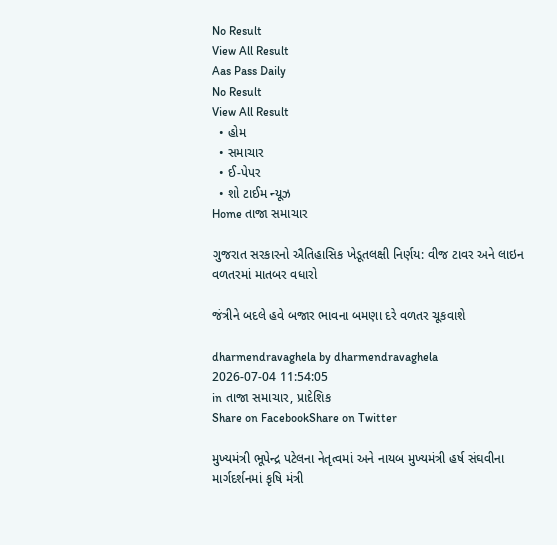No Result
View All Result
Aas Pass Daily
No Result
View All Result
  • હોમ
  • સમાચાર
  • ઈ-પેપર
  • શો ટાઈમ ન્યૂઝ
Home તાજા સમાચાર

ગુજરાત સરકારનો ઐતિહાસિક ખેડૂતલક્ષી નિર્ણય: વીજ ટાવર અને લાઇન વળતરમાં માતબર વધારો

જંત્રીને બદલે હવે બજાર ભાવના બમણા દરે વળતર ચૂકવાશે

dharmendravaghela by dharmendravaghela
2026-07-04 11:54:05
in તાજા સમાચાર, પ્રાદેશિક
Share on FacebookShare on Twitter

મુખ્યમંત્રી ભૂપેન્દ્ર પટેલના નેતૃત્વમાં અને નાયબ મુખ્યમંત્રી હર્ષ સંઘવીના માર્ગદર્શનમાં કૃષિ મંત્રી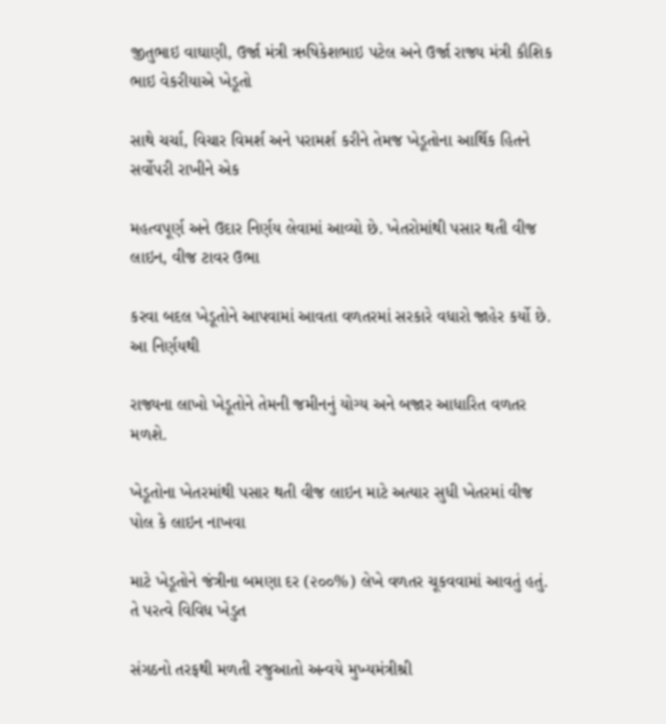જીતુભાઇ વાઘાણી, ઉર્જા મંત્રી ઋષિકેશભાઇ પટેલ અને ઉર્જા રાજ્ય મંત્રી કૌશિક ભાઇ વેકરીયાએ ખેડૂતો

સાથે ચર્ચા, વિચાર વિમર્શ અને પરામર્શ કરીને તેમજ ખેડૂતોના આર્થિક હિતને સર્વોપરી રાખીને એક

મહત્વપૂર્ણ અને ઉદાર નિર્ણય લેવામાં આવ્યો છે. ખેતરોમાંથી પસાર થતી વીજ લાઇન, વીજ ટાવર ઉભા

કરવા બદલ ખેડૂતોને આપવામાં આવતા વળતરમાં સરકારે વધારો જાહેર કર્યો છે. આ નિર્ણયથી

રાજ્યના લાખો ખેડૂતોને તેમની જમીનનું યોગ્ય અને બજાર આધારિત વળતર મળશે.

ખેડૂતોના ખેતરમાંથી પસાર થતી વીજ લાઇન માટે અત્યાર સુધી ખેતરમાં વીજ પોલ કે લાઇન નાખવા

માટે ખેડૂતોને જંત્રીના બમણા દર (૨૦૦%) લેખે વળતર ચૂકવવામાં આવતું હતું. તે પરત્વે વિવિધ ખેડુત

સંગઠનો તરફથી મળતી રજુઆતો અન્વયે મુખ્યમંત્રીશ્રી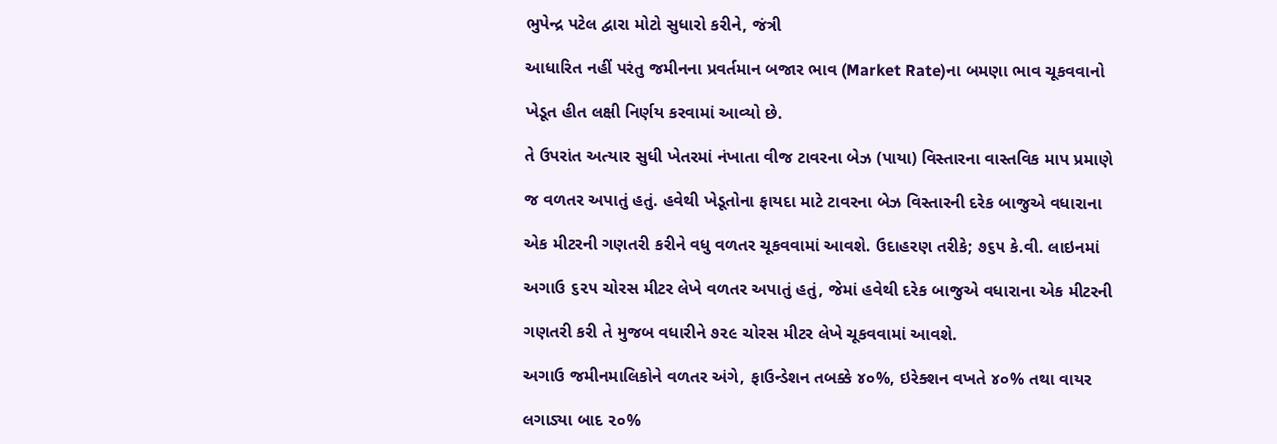ભુપેન્દ્ર પટેલ દ્વારા મોટો સુધારો કરીને, જંત્રી

આધારિત નહીં પરંતુ જમીનના પ્રવર્તમાન બજાર ભાવ (Market Rate)ના બમણા ભાવ ચૂકવવાનો

ખેડૂત હીત લક્ષી નિર્ણય કરવામાં આવ્યો છે.

તે ઉપરાંત અત્યાર સુધી ખેતરમાં નંખાતા વીજ ટાવરના બેઝ (પાયા) વિસ્તારના વાસ્તવિક માપ પ્રમાણે

જ વળતર અપાતું હતું. હવેથી ખેડૂતોના ફાયદા માટે ટાવરના બેઝ વિસ્તારની દરેક બાજુએ વધારાના

એક મીટરની ગણતરી કરીને વધુ વળતર ચૂકવવામાં આવશે. ઉદાહરણ તરીકે; ૭૬૫ કે.વી. લાઇનમાં

અગાઉ ૬૨૫ ચોરસ મીટર લેખે વળતર અપાતું હતું, જેમાં હવેથી દરેક બાજુએ વધારાના એક મીટરની

ગણતરી કરી તે મુજબ વધારીને ૭૨૯ ચોરસ મીટર લેખે ચૂકવવામાં આવશે.

અગાઉ જમીનમાલિકોને વળતર અંગે, ફાઉન્ડેશન તબક્કે ૪૦%, ઇરેક્શન વખતે ૪૦% તથા વાયર

લગાડ્યા બાદ ૨૦%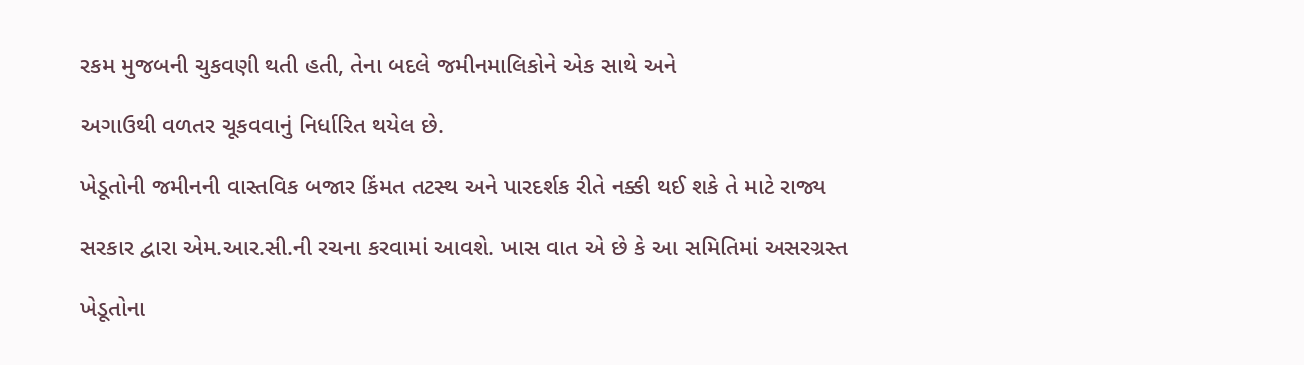રકમ મુજબની ચુકવણી થતી હતી, તેના બદલે જમીનમાલિકોને એક સાથે અને

અગાઉથી વળતર ચૂકવવાનું નિર્ધારિત થયેલ છે.

ખેડૂતોની જમીનની વાસ્તવિક બજાર કિંમત તટસ્થ અને પારદર્શક રીતે નક્કી થઈ શકે તે માટે રાજ્ય

સરકાર દ્વારા એમ.આર.સી.ની રચના કરવામાં આવશે. ખાસ વાત એ છે કે આ સમિતિમાં અસરગ્રસ્ત

ખેડૂતોના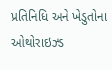પ્રતિનિધિ અને ખેડુતોના ઓથોરાઇઝ્ડ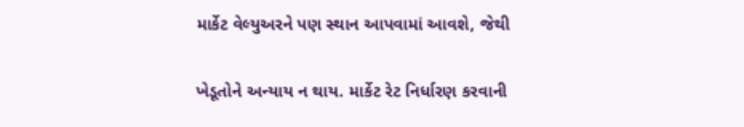માર્કેટ વેલ્યુઅરને પણ સ્થાન આપવામાં આવશે, જેથી

ખેડૂતોને અન્યાય ન થાય. માર્કેટ રેટ નિર્ધારણ કરવાની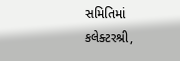સમિતિમાં કલેક્ટરશ્રી,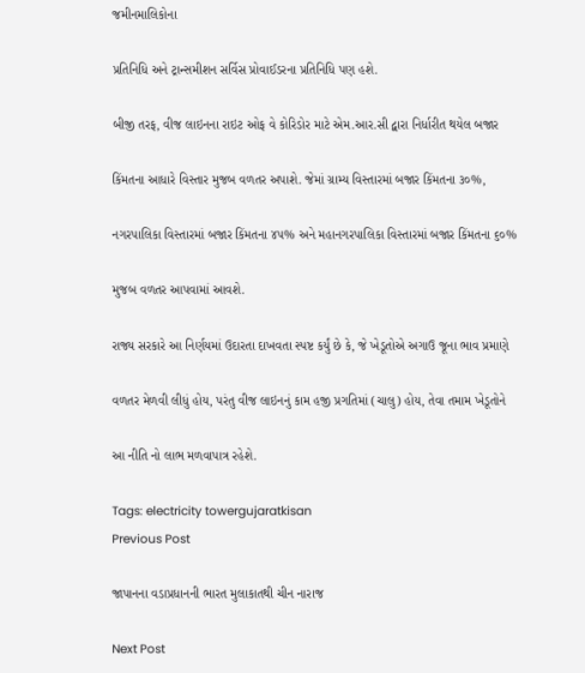જમીનમાલિકોના

પ્રતિનિધિ અને ટ્રાન્સમીશન સર્વિસ પ્રોવાઈડરના પ્રતિનિધિ પણ હશે.

બીજી તરફ, વીજ લાઇનના રાઇટ ઓફ વે કોરિડોર માટે એમ.આર.સી દ્વારા નિર્ધારીત થયેલ બજાર

કિંમતના આધારે વિસ્તાર મુજબ વળતર અપાશે. જેમાં ગ્રામ્ય વિસ્તારમાં બજાર કિંમતના ૩૦%,

નગરપાલિકા વિસ્તારમાં બજાર કિંમતના ૪૫% અને મહાનગરપાલિકા વિસ્તારમાં બજાર કિંમતના ૬૦%

મુજબ વળતર આપવામાં આવશે.

રાજ્ય સરકારે આ નિર્ણયમાં ઉદારતા દાખવતા સ્પષ્ટ કર્યું છે કે, જે ખેડૂતોએ અગાઉ જૂના ભાવ પ્રમાણે

વળતર મેળવી લીધું હોય, પરંતુ વીજ લાઇનનું કામ હજી પ્રગતિમાં (ચાલુ) હોય, તેવા તમામ ખેડૂતોને

આ નીતિ નો લાભ મળવાપાત્ર રહેશે.

Tags: electricity towergujaratkisan
Previous Post

જાપાનના વડાપ્રધાનની ભારત મુલાકાતથી ચીન નારાજ

Next Post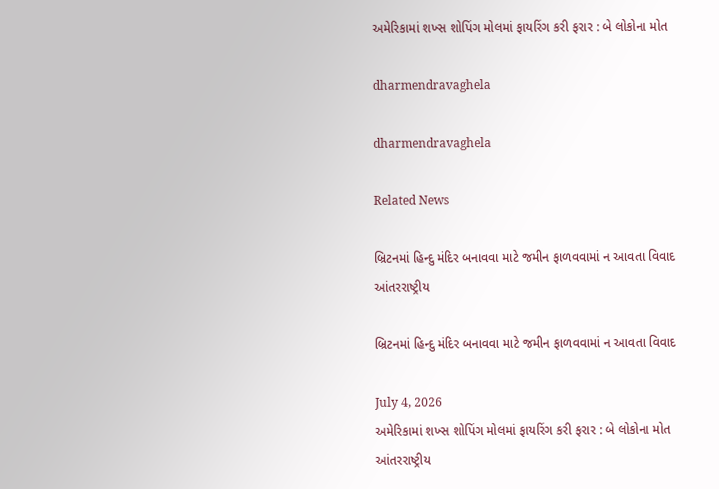અમેરિકામાં શખ્સ શોપિંગ મોલમાં ફાયરિંગ કરી ફરાર : બે લોકોના મોત

dharmendravaghela

dharmendravaghela

Related News

બ્રિટનમાં હિન્દુ મંદિર બનાવવા માટે જમીન ફાળવવામાં ન આવતા વિવાદ
આંતરરાષ્ટ્રીય

બ્રિટનમાં હિન્દુ મંદિર બનાવવા માટે જમીન ફાળવવામાં ન આવતા વિવાદ

July 4, 2026
અમેરિકામાં શખ્સ શોપિંગ મોલમાં ફાયરિંગ કરી ફરાર : બે લોકોના મોત
આંતરરાષ્ટ્રીય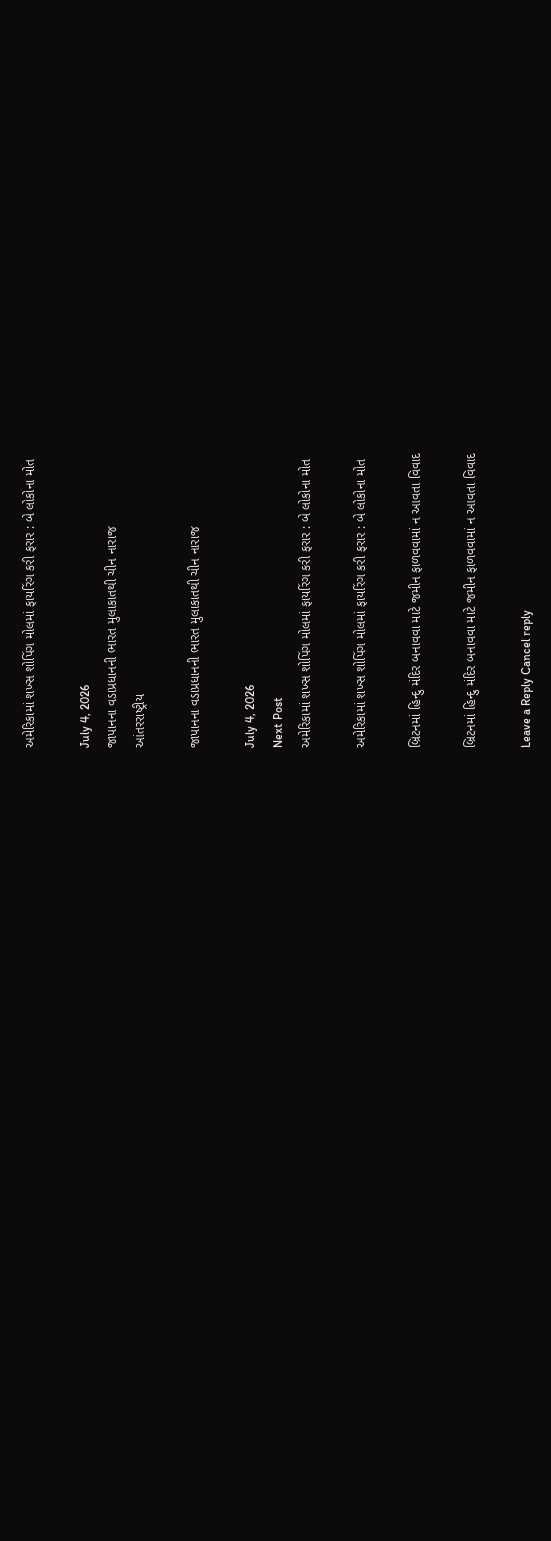અમેરિકામાં શખ્સ શોપિંગ મોલમાં ફાયરિંગ કરી ફરાર : બે લોકોના મોત

July 4, 2026
જાપાનના વડાપ્રધાનની ભારત મુલાકાતથી ચીન નારાજ
આંતરરાષ્ટ્રીય

જાપાનના વડાપ્રધાનની ભારત મુલાકાતથી ચીન નારાજ

July 4, 2026
Next Post
અમેરિકામાં શખ્સ શોપિંગ મોલમાં ફાયરિંગ કરી ફરાર : બે લોકોના મોત

અમેરિકામાં શખ્સ શોપિંગ મોલમાં ફાયરિંગ કરી ફરાર : બે લોકોના મોત

બ્રિટનમાં હિન્દુ મંદિર બનાવવા માટે જમીન ફાળવવામાં ન આવતા વિવાદ

બ્રિટનમાં હિન્દુ મંદિર બનાવવા માટે જમીન ફાળવવામાં ન આવતા વિવાદ

Leave a Reply Cancel reply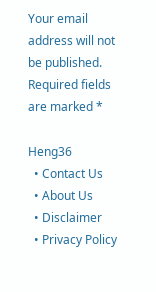Your email address will not be published. Required fields are marked *

Heng36
  • Contact Us
  • About Us
  • Disclaimer
  • Privacy Policy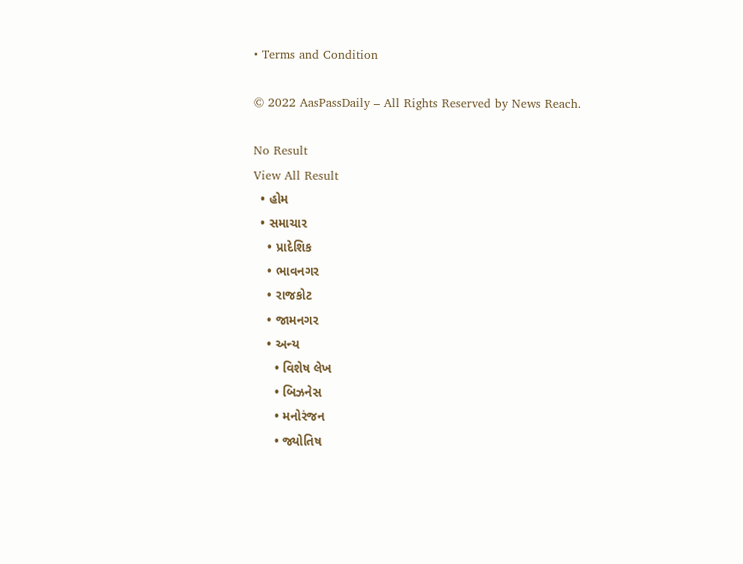• Terms and Condition

© 2022 AasPassDaily – All Rights Reserved by News Reach.

No Result
View All Result
  • હોમ
  • સમાચાર
    • પ્રાદેશિક
    • ભાવનગર
    • રાજકોટ
    • જામનગર
    • અન્ય
      • વિશેષ લેખ
      • બિઝનેસ
      • મનોરંજન
      • જ્યોતિષ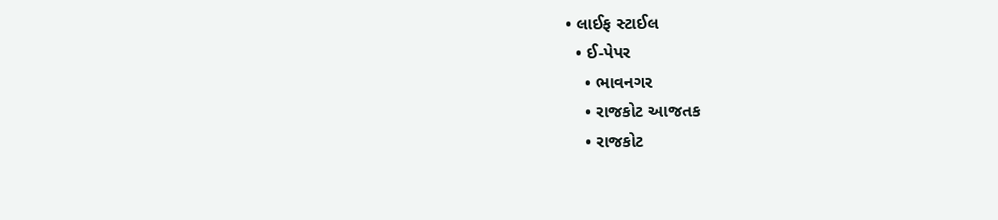• લાઈફ સ્ટાઈલ
  • ઈ-પેપર
    • ભાવનગર
    • રાજકોટ આજતક
    • રાજકોટ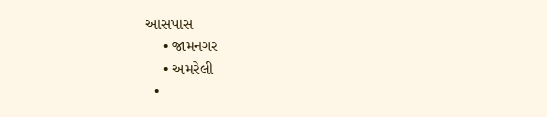આસપાસ
    • જામનગર
    • અમરેલી
  •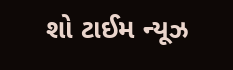શો ટાઈમ ન્યૂઝ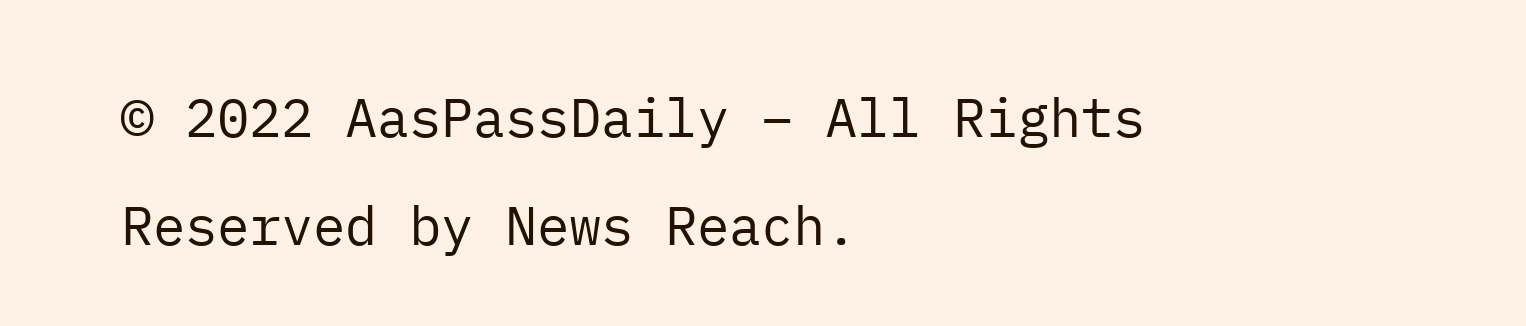© 2022 AasPassDaily – All Rights Reserved by News Reach.